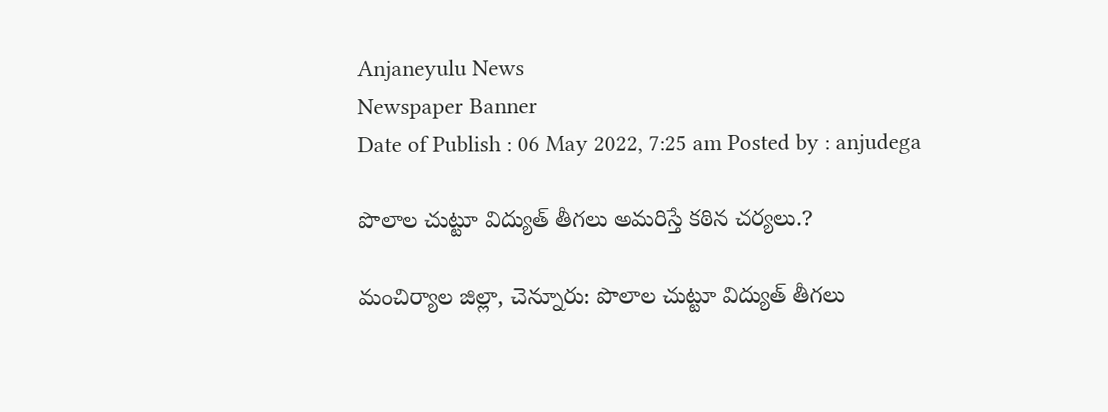Anjaneyulu News
Newspaper Banner
Date of Publish : 06 May 2022, 7:25 am Posted by : anjudega

పొలాల చుట్టూ విద్యుత్ తీగలు అమరిస్తే కఠిన చర్యలు.?

మంచిర్యాల జిల్లా, చెన్నూరు: పొలాల చుట్టూ విద్యుత్ తీగలు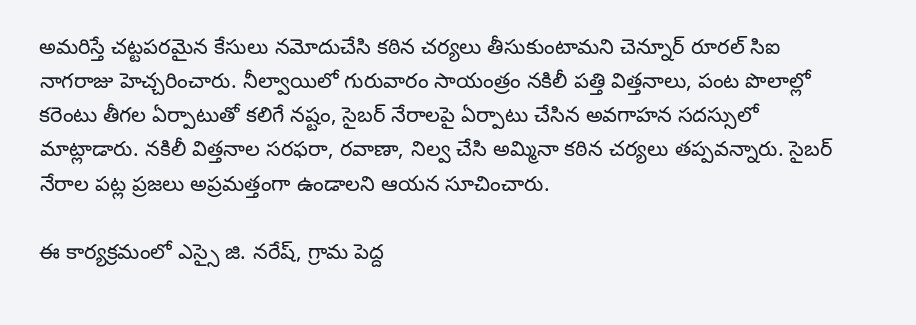అమరిస్తే చట్టపరమైన కేసులు నమోదుచేసి కఠిన చర్యలు తీసుకుంటామని చెన్నూర్ రూరల్ సిఐ నాగరాజు హెచ్చరించారు. నీల్వాయిలో గురువారం సాయంత్రం నకిలీ పత్తి విత్తనాలు, పంట పొలాల్లో కరెంటు తీగల ఏర్పాటుతో కలిగే నష్టం, సైబర్ నేరాలపై ఏర్పాటు చేసిన అవగాహన సదస్సులో మాట్లాడారు. నకిలీ విత్తనాల సరఫరా, రవాణా, నిల్వ చేసి అమ్మినా కఠిన చర్యలు తప్పవన్నారు. సైబర్ నేరాల పట్ల ప్రజలు అప్రమత్తంగా ఉండాలని ఆయన సూచించారు.

ఈ కార్యక్రమంలో ఎస్సై జి. నరేష్, గ్రామ పెద్ద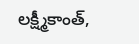లక్ష్మీకాంత్,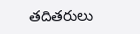తదితరులు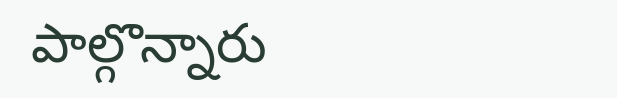పాల్గొన్నారు